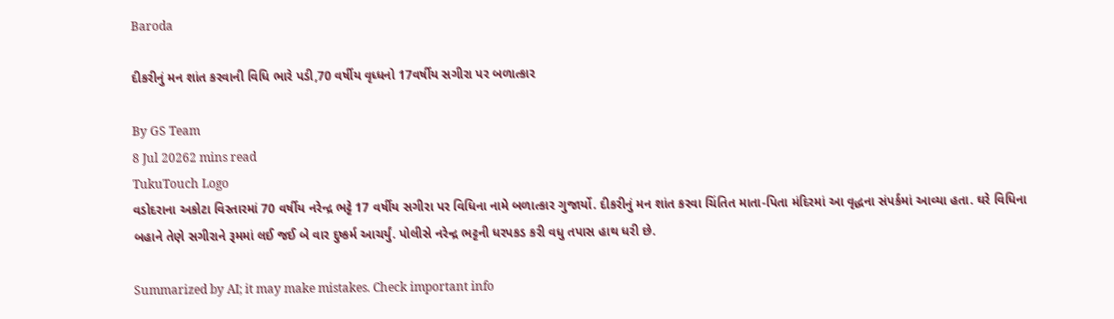Baroda

દીકરીનું મન શાંત કરવાની વિધિ ભારે પડી,70 વર્ષીય વૃધ્ધનો 17વર્ષીય સગીરા પર બળાત્કાર

By GS Team
8 Jul 20262 mins read
TukuTouch Logo
વડોદરાના અકોટા વિસ્તારમાં 70 વર્ષીય નરેન્દ્ર ભટ્ટે 17 વર્ષીય સગીરા પર વિધિના નામે બળાત્કાર ગુજાર્યો. દીકરીનું મન શાંત કરવા ચિંતિત માતા-પિતા મંદિરમાં આ વૃદ્ધના સંપર્કમાં આવ્યા હતા. ઘરે વિધિના બહાને તેણે સગીરાને રૂમમાં લઈ જઈ બે વાર દુષ્કર્મ આચર્યું. પોલીસે નરેન્દ્ર ભટ્ટની ધરપકડ કરી વધુ તપાસ હાથ ધરી છે.

Summarized by AI; it may make mistakes. Check important info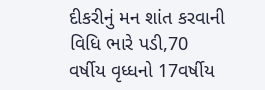દીકરીનું મન શાંત કરવાની વિધિ ભારે પડી,70 વર્ષીય વૃધ્ધનો 17વર્ષીય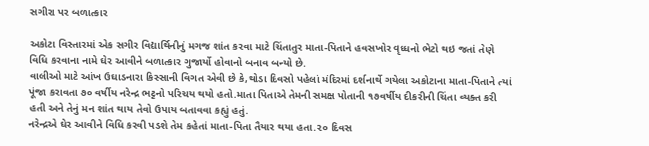સગીરા પર બળાત્કાર

અકોટા વિસ્તારમાં એક સગીર વિદ્યાર્થિનીનું મગજ શાંત કરવા માટે ચિંતાતુર માતા-પિતાને હવસખોર વૃધ્ધનો ભેટો થઇ જતાં તેણે વિધિ કરવાના નામે ઘેર આવીને બળાત્કાર ગુજાર્યો હોવાનો બનાવ બન્યો છે.
વાલીઓ માટે આંખ ઉઘાડનારા કિસ્સાની વિગત એવી છે કે,થોડા દિવસો પહેલાં મંદિરમાં દર્શનાર્થે ગયેલા અકોટાના માતા-પિતાને ત્યાં પૂંજા કરાવતા ૭૦ વર્ષીય નરેન્દ્ર ભટ્ટનો પરિચય થયો હતો.માતા પિતાએ તેમની સમક્ષ પોતાની ૧૭વર્ષીય દીકરીની ચિંતા વ્યક્ત કરી હતી અને તેનું મન શાંત થાય તેવો ઉપાય બતાવવા કહ્યું હતું.
નરેન્દ્રએ ઘેર આવીને વિધિ કરવી પડશે તેમ કહેતાં માતા-પિતા તૈયાર થયા હતા.૨૦ દિવસ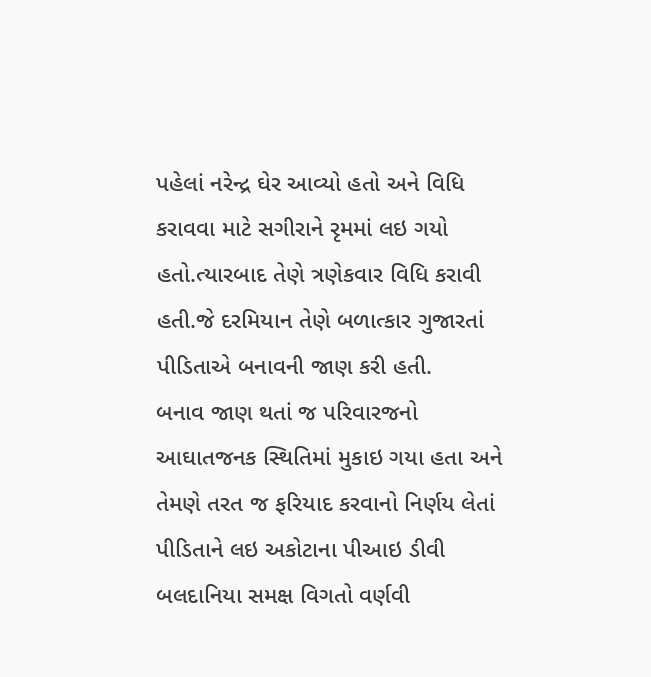પહેલાં નરેન્દ્ર ઘેર આવ્યો હતો અને વિધિ કરાવવા માટે સગીરાને રૃમમાં લઇ ગયો હતો.ત્યારબાદ તેણે ત્રણેકવાર વિધિ કરાવી હતી.જે દરમિયાન તેણે બળાત્કાર ગુજારતાં પીડિતાએ બનાવની જાણ કરી હતી.
બનાવ જાણ થતાં જ પરિવારજનો આઘાતજનક સ્થિતિમાં મુકાઇ ગયા હતા અને તેમણે તરત જ ફરિયાદ કરવાનો નિર્ણય લેતાં પીડિતાને લઇ અકોટાના પીઆઇ ડીવી બલદાનિયા સમક્ષ વિગતો વર્ણવી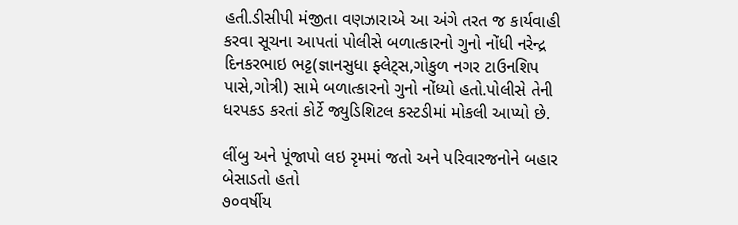હતી.ડીસીપી મંજીતા વણઝારાએ આ અંગે તરત જ કાર્યવાહી કરવા સૂચના આપતાં પોલીસે બળાત્કારનો ગુનો નોંધી નરેન્દ્ર દિનકરભાઇ ભટ્ટ(જ્ઞાનસુધા ફ્લેટ્સ,ગોકુળ નગર ટાઉનશિપ પાસે,ગોત્રી) સામે બળાત્કારનો ગુનો નોંધ્યો હતો.પોલીસે તેની ધરપકડ કરતાં કોર્ટે જ્યુડિશિટલ કસ્ટડીમાં મોકલી આપ્યો છે.

લીંબુ અને પૂંજાપો લઇ રૃમમાં જતો અને પરિવારજનોને બહાર બેસાડતો હતો
૭૦વર્ષીય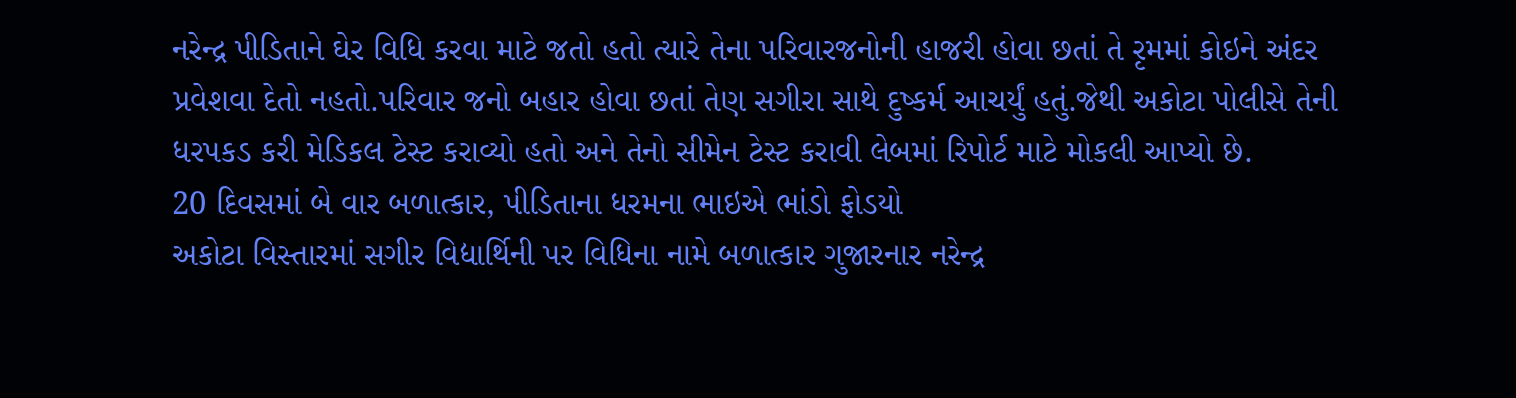નરેન્દ્ર પીડિતાને ઘેર વિધિ કરવા માટે જતો હતો ત્યારે તેના પરિવારજનોની હાજરી હોવા છતાં તે રૃમમાં કોઇને અંદર પ્રવેશવા દેતો નહતો.પરિવાર જનો બહાર હોવા છતાં તેણ સગીરા સાથે દુષ્કર્મ આચર્યું હતું.જેથી અકોટા પોલીસે તેની ધરપકડ કરી મેડિકલ ટેસ્ટ કરાવ્યો હતો અને તેનો સીમેન ટેસ્ટ કરાવી લેબમાં રિપોર્ટ માટે મોકલી આપ્યો છે.
20 દિવસમાં બે વાર બળાત્કાર, પીડિતાના ધરમના ભાઇએ ભાંડો ફોડયો
અકોટા વિસ્તારમાં સગીર વિદ્યાર્થિની પર વિધિના નામે બળાત્કાર ગુજારનાર નરેન્દ્ર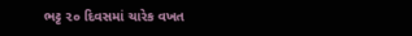ભટ્ટ ૨૦ દિવસમાં ચારેક વખત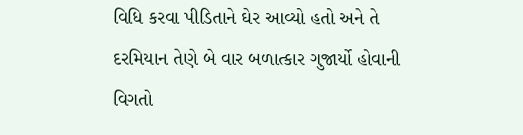વિધિ કરવા પીડિતાને ઘેર આવ્યો હતો અને તે દરમિયાન તેણે બે વાર બળાત્કાર ગુજાર્યો હોવાની વિગતો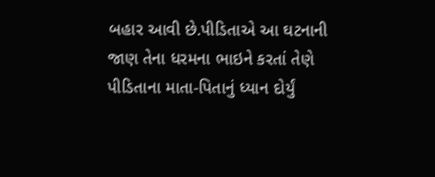બહાર આવી છે.પીડિતાએ આ ઘટનાની જાણ તેના ધરમના ભાઇને કરતાં તેણે પીડિતાના માતા-પિતાનું ધ્યાન દોર્યું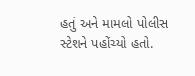હતું અને મામલો પોલીસ સ્ટેશને પહોંચ્યો હતો.